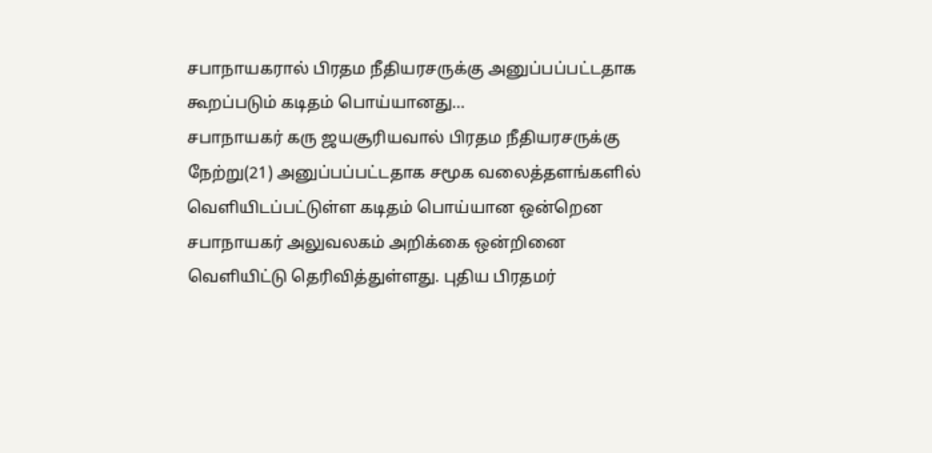சபாநாயகரால் பிரதம நீதியரசருக்கு அனுப்பப்பட்டதாக கூறப்படும் கடிதம் பொய்யானது…
சபாநாயகர் கரு ஜயசூரியவால் பிரதம நீதியரசருக்கு நேற்று(21) அனுப்பப்பட்டதாக சமூக வலைத்தளங்களில் வெளியிடப்பட்டுள்ள கடிதம் பொய்யான ஒன்றென சபாநாயகர் அலுவலகம் அறிக்கை ஒன்றினை வெளியிட்டு தெரிவித்துள்ளது. புதிய பிரதமர்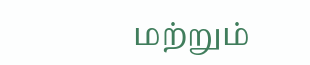மற்றும்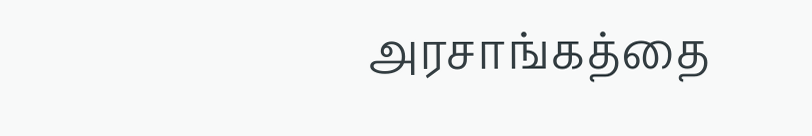அரசாங்கத்தை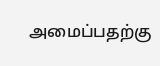அமைப்பதற்கு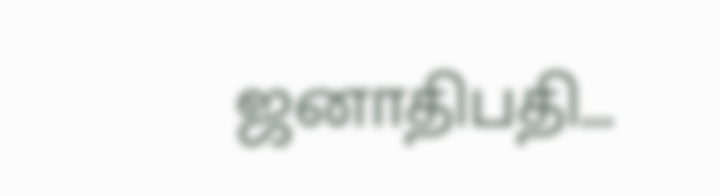ஜனாதிபதி...